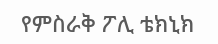የምስራቅ ፖሊ ቴክኒክ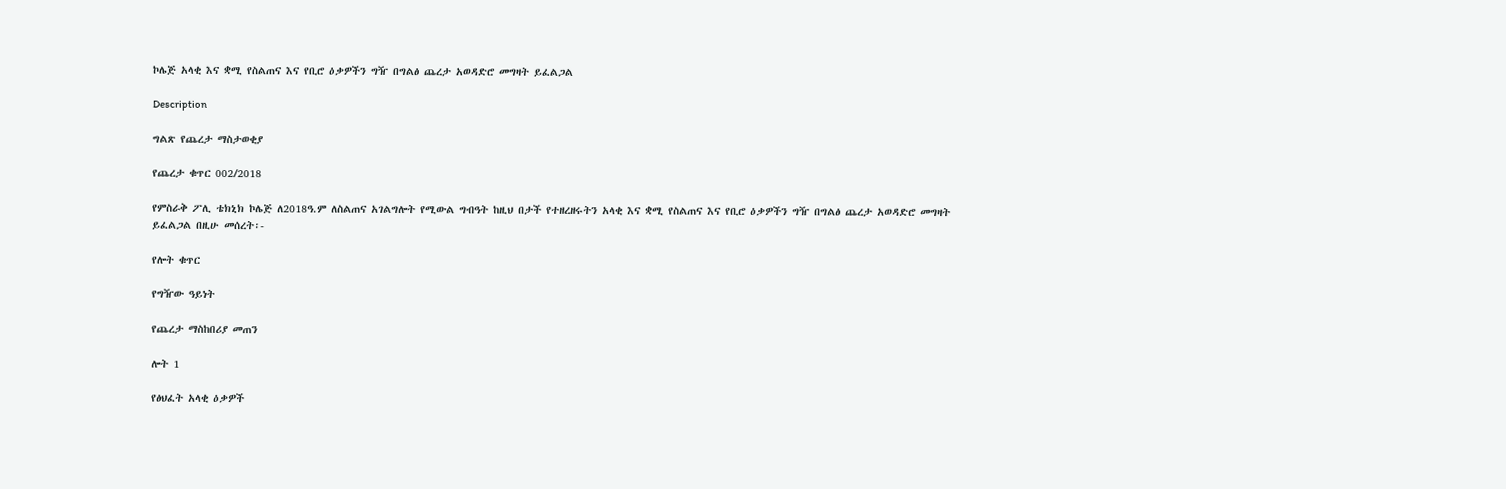ኮሌጅ አላቂ እና ቋሚ የስልጠና እና የቢሮ ዕቃዎችን ግዥ በግልፅ ጨረታ አወዳድሮ መግዛት ይፈልጋል

Description

ግልጽ የጨረታ ማስታወቂያ

የጨረታ ቁጥር 002/2018

የምስራቅ ፖሊ ቴክኒክ ኮሌጅ ለ2018ዓ.ም ለስልጠና አገልግሎት የሚውል ግብዓት ከዚህ በታች የተዘረዘሩትን አላቂ እና ቋሚ የስልጠና እና የቢሮ ዕቃዎችን ግዥ በግልፅ ጨረታ አወዳድሮ መግዛት ይፈልጋል በዚሁ መሰረት፡-

የሎት ቁጥር

የግዥው ዓይነት

የጨረታ ማስከበሪያ መጠን

ሎት 1

የፅህፈት አላቂ ዕቃዎች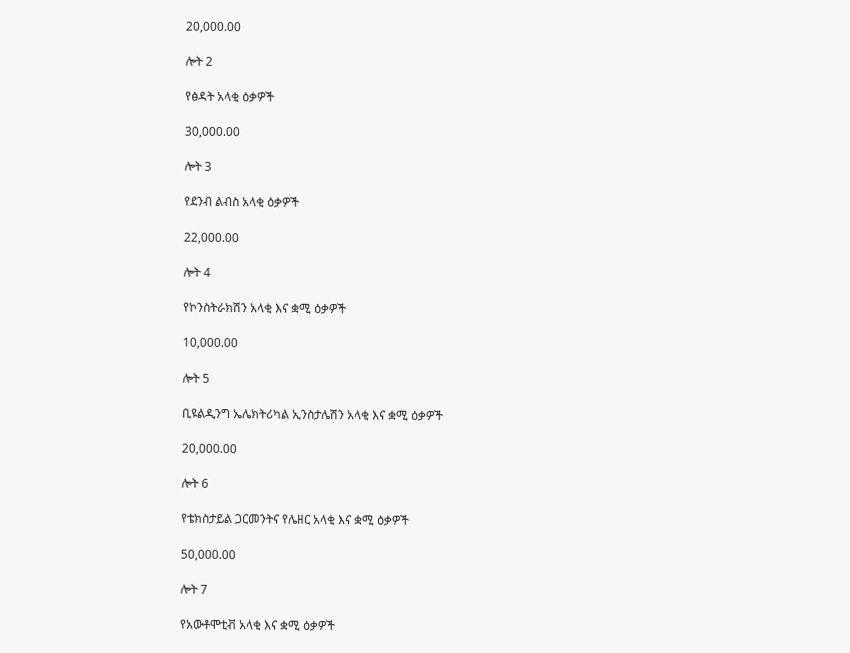20,000.00

ሎት 2

የፅዳት አላቂ ዕቃዎች

30,000.00

ሎት 3

የደንብ ልብስ አላቂ ዕቃዎች

22,000.00

ሎት 4

የኮንስትራክሽን አላቂ እና ቋሚ ዕቃዎች

10,000.00

ሎት 5

ቢዩልዲንግ ኤሌክትሪካል ኢንስታሌሽን አላቂ እና ቋሚ ዕቃዎች

20,000.00

ሎት 6

የቴክስታይል ጋርመንትና የሌዘር አላቂ እና ቋሚ ዕቃዎች

50,000.00

ሎት 7

የአውቶሞቲቭ አላቂ እና ቋሚ ዕቃዎች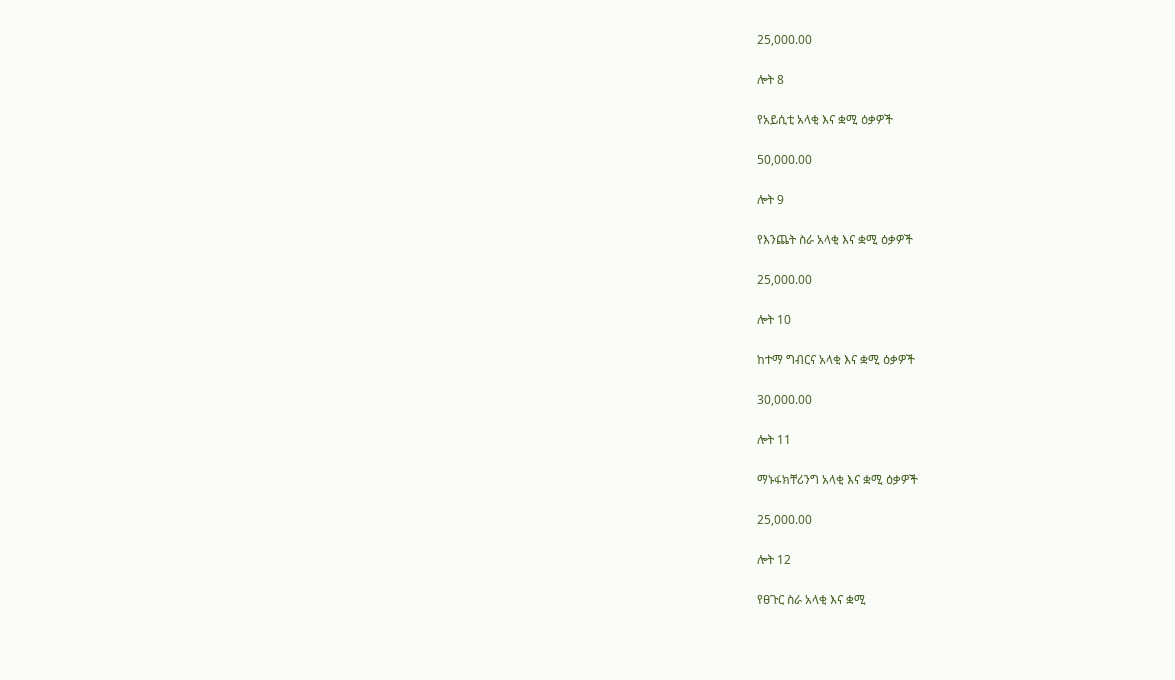25,000.00

ሎት 8

የአይሲቲ አላቂ እና ቋሚ ዕቃዎች

50,000.00

ሎት 9

የእንጨት ስራ አላቂ እና ቋሚ ዕቃዎች

25,000.00

ሎት 10

ከተማ ግብርና አላቂ እና ቋሚ ዕቃዎች

30,000.00

ሎት 11

ማኑፋክቸሪንግ አላቂ እና ቋሚ ዕቃዎች

25,000.00

ሎት 12

የፀጉር ስራ አላቂ እና ቋሚ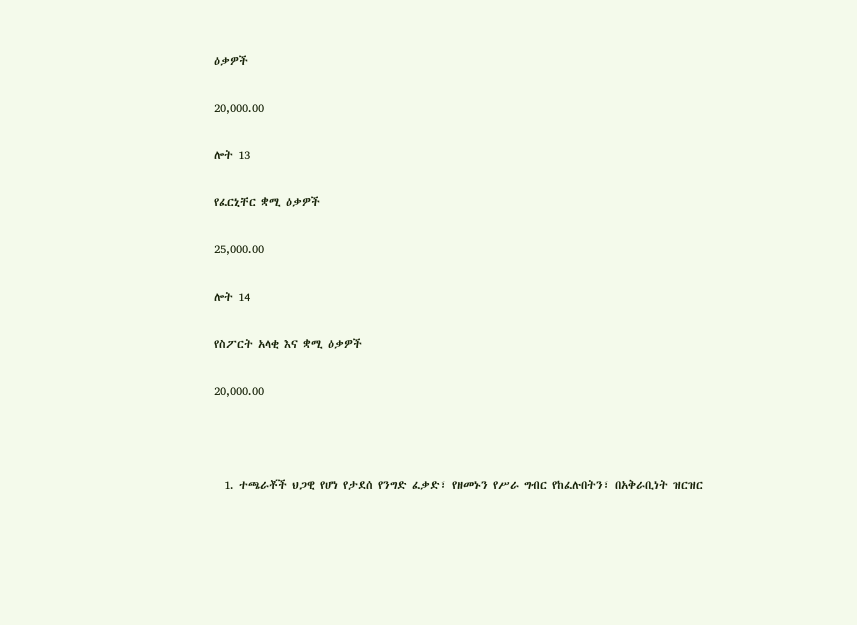ዕቃዎች

20,000.00

ሎት 13

የፈርኒቸር ቋሚ ዕቃዎች

25,000.00

ሎት 14

የስፖርት አላቂ እና ቋሚ ዕቃዎች

20,000.00



  1. ተጫራቾች ህጋዊ የሆነ የታደሰ የንግድ ፈቃድ፣ የዘመኑን የሥራ ግብር የከፈሉበትን፣ በአቅራቢነት ዝርዝር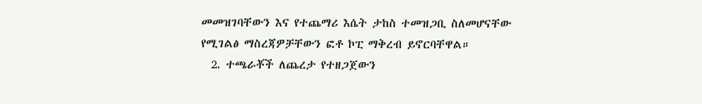መመዝገባቸውን እና የተጨማሪ እሴት ታከስ ተመዝጋቢ ስለመሆናቸው የሚገልፅ ማስረጃዎቻቸውን ፎቶ ኮፒ ማቅረብ ይኖርባቸዋል።
  2. ተጫራቾች ለጨረታ የተዘጋጀውን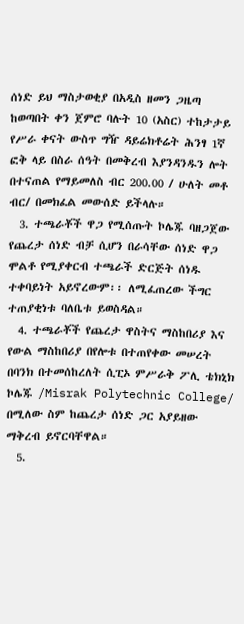ሰነድ ይህ ማስታወቂያ በአዲስ ዘመን ጋዜጣ ከወጣበት ቀን ጀምሮ ባሉት 10 (አስር) ተከታታይ የሥራ ቀናት ውስጥ ግዥ ዳይሬክቶሬት ሕንፃ 1ኛ ፎቅ ላይ በስራ ሰዓት በመቅረብ እያንዳንዱን ሎት በተናጠል የማይመለስ ብር 200.00 / ሁለት መቶ ብር/ በመክፈል መውሰድ ይችላሉ።
  3. ተጫራቾች ዋጋ የሚሰጡት ኮሌጁ ባዘጋጀው የጨረታ ሰነድ ብቻ ሲሆን በራሳቸው ሰነድ ዋጋ ሞልቶ የሚያቀርብ ተጫራች ድርጅት ሰነዱ ተቀባይነት አይኖረውም፡፡ ለሚፈጠረው ችግር ተጠያቂነቱ ባለቤቱ ይወስዳል።
  4. ተጫራቾች የጨረታ ዋስትና ማስከበሪያ እና የውል ማስከበሪያ በየሎቱ በተጠየቀው መሠረት በባንክ በተመሰከረለት ሲፒኦ ምሥራቅ ፖሊ ቴክኒክ ኮሌጁ /Misrak Polytechnic College/ በሚለው ስም ከጨረታ ሰነድ ጋር አያይዘው ማቅረብ ይኖርባቸዋል።
  5.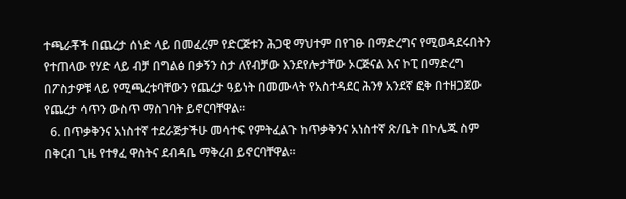ተጫራቾች በጨረታ ሰነድ ላይ በመፈረም የድርጅቱን ሕጋዊ ማህተም በየገፁ በማድረግና የሚወዳደሩበትን የተጠላው የሃድ ላይ ብቻ በግልፅ በቃኝን ስታ ለየብቻው እንደየሎታቸው ኦርጅናል እና ኮፒ በማድረግ በፖስታዎቹ ላይ የሚጫረቱባቸውን የጨረታ ዓይነት በመሙላት የአስተዳደር ሕንፃ አንደኛ ፎቅ በተዘጋጀው የጨረታ ሳጥን ውስጥ ማስገባት ይኖርባቸዋል።
  6. በጥቃቅንና አነስተኛ ተደራጅታችሁ መሳተፍ የምትፈልጉ ከጥቃቅንና አነስተኛ ጽ/ቤት በኮሌጁ ስም በቅርብ ጊዜ የተፃፈ ዋስትና ደብዳቤ ማቅረብ ይኖርባቸዋል።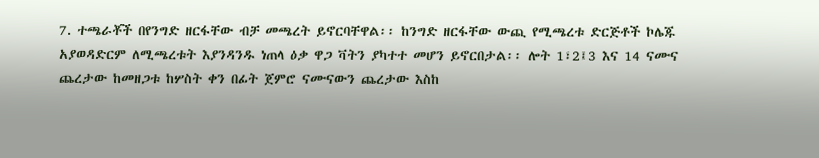7. ተጫራቾች በየንግድ ዘርፋቸው ብቻ መጫረት ይኖርባቸዋል፡፡ ከንግድ ዘርፋቸው ውጪ የሚጫረቱ ድርጅቶች ኮሌጁ አያወዳድርም ለሚጫረቱት እያንዳንዱ ነጠላ ዕቃ ዋጋ ቫትን ያካተተ መሆን ይኖርበታል፡፡ ሎት 1፣2፤3 እና 14 ናሙና ጨረታው ከመዘጋቱ ከሦስት ቀን በፊት ጀምሮ ናሙናውን ጨረታው እስከ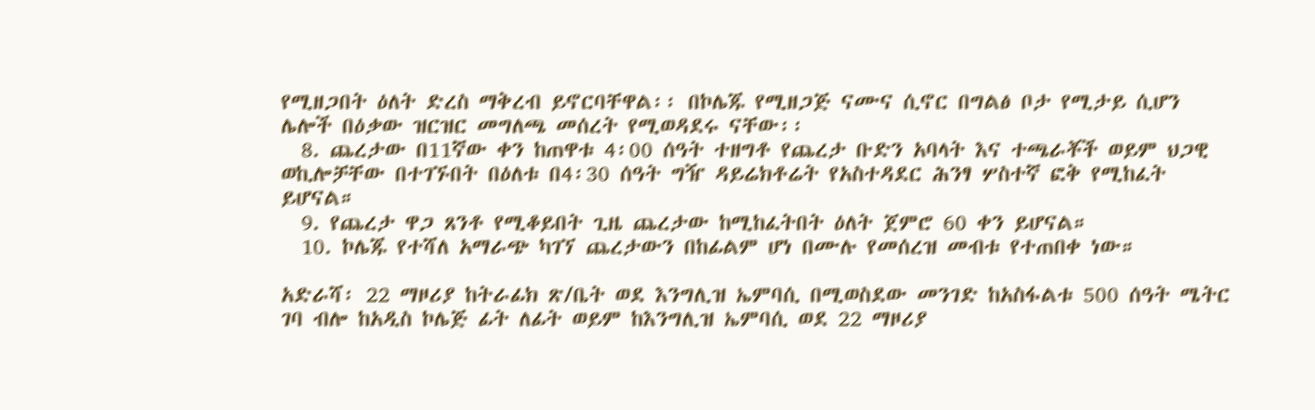የሚዘጋበት ዕለት ድረስ ማቅረብ ይኖርባቸዋል፡፡ በኮሌጁ የሚዘጋጅ ናሙና ሲኖር በግልፅ ቦታ የሚታይ ሲሆን ሌሎች በዕቃው ዝርዝር መግለጫ መሰረት የሚወዳደሩ ናቸው፡፡
  8. ጨረታው በ11ኛው ቀን ከጠዋቱ 4፡00 ሰዓት ተዘግቶ የጨረታ ቡድን አባላት እና ተጫራቾች ወይም ህጋዊ ወኪሎቻቸው በተገኙበት በዕለቱ በ4፡30 ሰዓት ግዥ ዳይሬክቶሬት የአስተዳደር ሕንፃ ሦስተኛ ፎቅ የሚከፈት ይሆናል።
  9. የጨረታ ዋጋ ጸንቶ የሚቆይበት ጊዜ ጨረታው ከሚከፈትበት ዕለት ጀምሮ 60 ቀን ይሆናል።
  10. ኮሌጁ የተሻለ አማራጭ ካገኘ ጨረታውን በከፊልም ሆነ በሙሉ የመሰረዝ መብቱ የተጠበቀ ነው።

አድራሻ፡ 22 ማዞሪያ ከትራፊክ ጽ/ቤት ወደ እንግሊዝ ኤምባሲ በሚወስደው መንገድ ከአስፋልቱ 500 ሰዓት ሜትር ገባ ብሎ ከአዲስ ኮሌጅ ፊት ለፊት ወይም ከእንግሊዝ ኤምባሲ ወደ 22 ማዞሪያ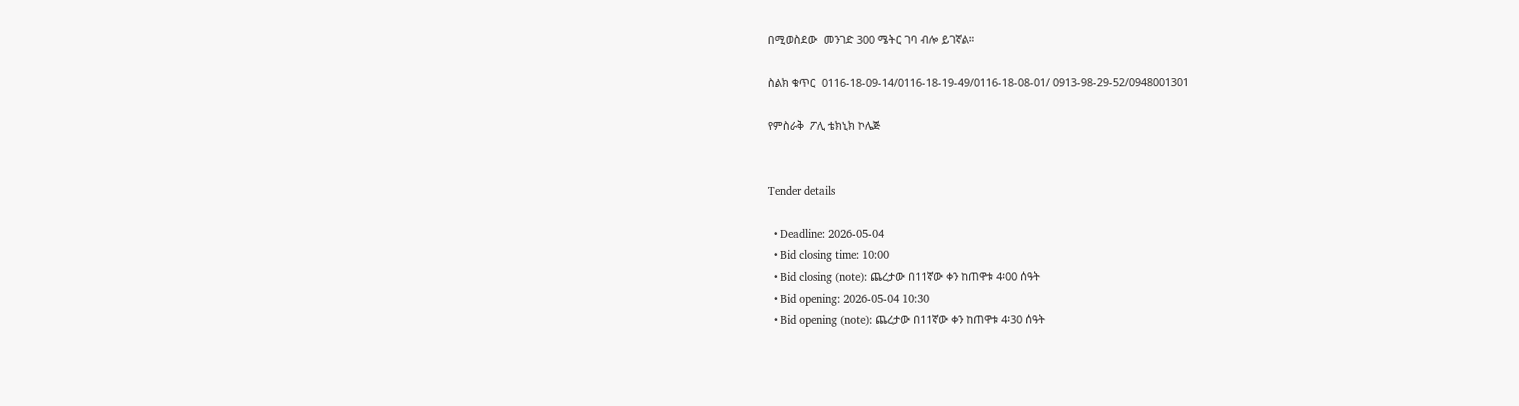በሚወስደው  መንገድ 300 ሜትር ገባ ብሎ ይገኛል።

ስልክ ቁጥር  0116-18-09-14/0116-18-19-49/0116-18-08-01/ 0913-98-29-52/0948001301

የምስራቅ  ፖሊ ቴክኒክ ኮሌጅ


Tender details

  • Deadline: 2026-05-04
  • Bid closing time: 10:00
  • Bid closing (note): ጨረታው በ11ኛው ቀን ከጠዋቱ 4፡00 ሰዓት
  • Bid opening: 2026-05-04 10:30
  • Bid opening (note): ጨረታው በ11ኛው ቀን ከጠዋቱ 4፡30 ሰዓት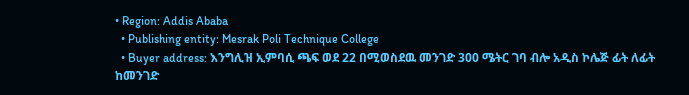• Region: Addis Ababa
  • Publishing entity: Mesrak Poli Technique College
  • Buyer address: እንግሊዝ ኢምባሲ ጫፍ ወደ 22 በሚወስደዉ መንገድ 300 ሜትር ገባ ብሎ አዲስ ኮሌጅ ፊት ለፊት ከመንገድ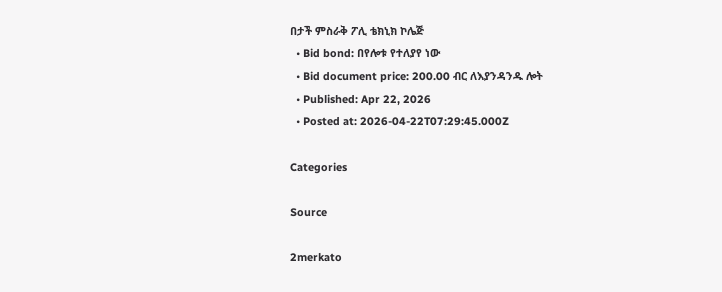በታች ምስራቅ ፖሊ ቴክኒክ ኮሌጅ
  • Bid bond: በየሎቱ የተለያየ ነው
  • Bid document price: 200.00 ብር ለእያንዳንዱ ሎት
  • Published: Apr 22, 2026
  • Posted at: 2026-04-22T07:29:45.000Z

Categories

Source

2merkato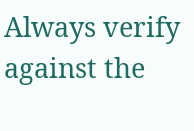Always verify against the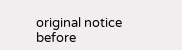original notice before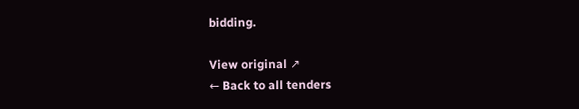bidding.

View original ↗
← Back to all tenders